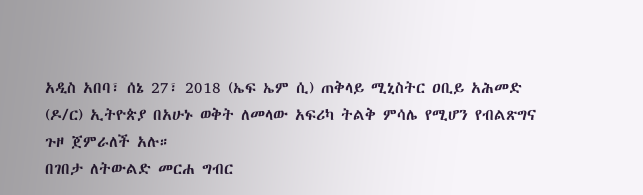አዲስ አበባ፣ ሰኔ 27፣ 2018 (ኤፍ ኤም ሲ) ጠቅላይ ሚኒስትር ዐቢይ አሕመድ (ዶ/ር) ኢትዮጵያ በአሁኑ ወቅት ለመላው አፍሪካ ትልቅ ምሳሌ የሚሆን የብልጽግና ጉዞ ጀምራለች አሉ።
በገበታ ለትውልድ መርሐ ግብር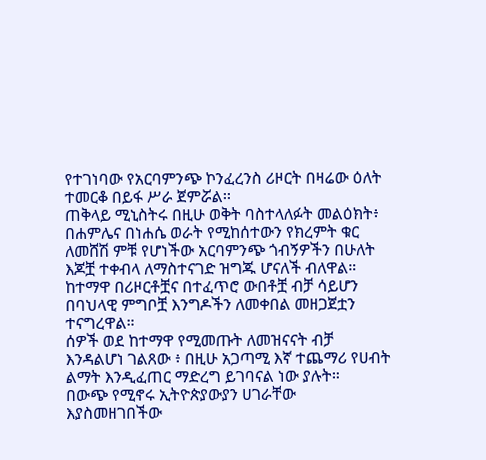የተገነባው የአርባምንጭ ኮንፈረንስ ሪዞርት በዛሬው ዕለት ተመርቆ በይፋ ሥራ ጀምሯል፡፡
ጠቅላይ ሚኒስትሩ በዚሁ ወቅት ባስተላለፉት መልዕክት፥ በሐምሌና በነሐሴ ወራት የሚከሰተውን የክረምት ቁር ለመሸሽ ምቹ የሆነችው አርባምንጭ ጎብኝዎችን በሁለት እጆቿ ተቀብላ ለማስተናገድ ዝግጁ ሆናለች ብለዋል።
ከተማዋ በሪዞርቶቿና በተፈጥሮ ውበቶቿ ብቻ ሳይሆን በባህላዊ ምግቦቿ እንግዶችን ለመቀበል መዘጋጀቷን ተናግረዋል።
ሰዎች ወደ ከተማዋ የሚመጡት ለመዝናናት ብቻ እንዳልሆነ ገልጸው ፥ በዚሁ አጋጣሚ እኛ ተጨማሪ የሀብት ልማት እንዲፈጠር ማድረግ ይገባናል ነው ያሉት።
በውጭ የሚኖሩ ኢትዮጵያውያን ሀገራቸው እያስመዘገበችው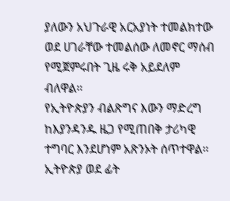ያለውን አህጉራዊ አርአያነት ተመልክተው ወደ ሀገራቸው ተመልሰው ለመኖር ማሰብ የሚጀምሩበት ጊዜ ሩቅ አይደለም ብለዋል፡፡
የኢትዮጵያን ብልጽግና እውን ማድረግ ከእያንዳንዱ ዜጋ የሚጠበቅ ታሪካዊ ተግባር እንደሆነም አጽንኦት ሰጥተዋል፡፡
ኢትዮጵያ ወደ ፊት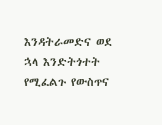እንዳትራመድና ወደ ኋላ እንድትጎተት የሚፈልጉ የውስጥና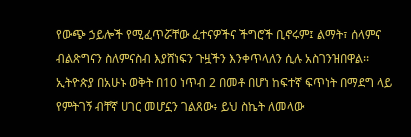የውጭ ኃይሎች የሚፈጥሯቸው ፈተናዎችና ችግሮች ቢኖሩም፤ ልማት፣ ሰላምና ብልጽግናን ስለምናስብ እያሸነፍን ጉዟችን እንቀጥላለን ሲሉ አስገንዝበዋል፡፡
ኢትዮጵያ በአሁኑ ወቅት በ10 ነጥብ 2 በመቶ በሆነ ከፍተኛ ፍጥነት በማደግ ላይ የምትገኝ ብቸኛ ሀገር መሆኗን ገልጸው፥ ይህ ስኬት ለመላው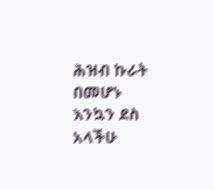ሕዝብ ኩራት በመሆኑ እንኳን ደስ አላችሁ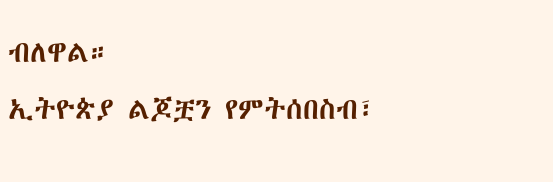ብለዋል።
ኢትዮጵያ ልጆቿን የምትሰበስብ፣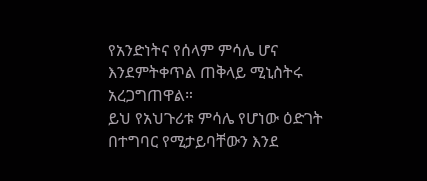የአንድነትና የሰላም ምሳሌ ሆና እንደምትቀጥል ጠቅላይ ሚኒስትሩ አረጋግጠዋል።
ይህ የአህጉሪቱ ምሳሌ የሆነው ዕድገት በተግባር የሚታይባቸውን እንደ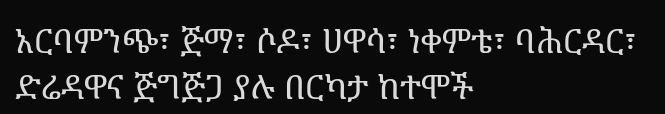አርባምንጭ፣ ጅማ፣ ሶዶ፣ ሀዋሳ፣ ነቀምቴ፣ ባሕርዳር፣ ድሬዳዋና ጅግጅጋ ያሉ በርካታ ከተሞች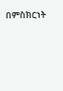በምስክርነት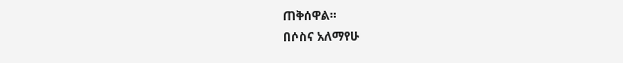ጠቅሰዋል።
በሶስና አለማየሁ